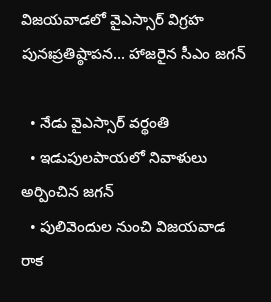విజయవాడలో వైఎస్సార్ విగ్రహ పునఃప్రతిష్ఠాపన... హాజరైన సీఎం జగన్

  • నేడు వైఎస్సార్ వర్థంతి
  • ఇడుపులపాయలో నివాళులు అర్పించిన జగన్
  • పులివెందుల నుంచి విజయవాడ రాక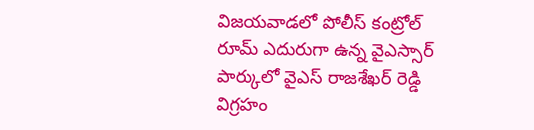విజయవాడలో పోలీస్ కంట్రోల్ రూమ్ ఎదురుగా ఉన్న వైఎస్సార్ పార్కులో వైఎస్ రాజశేఖర్ రెడ్డి విగ్రహం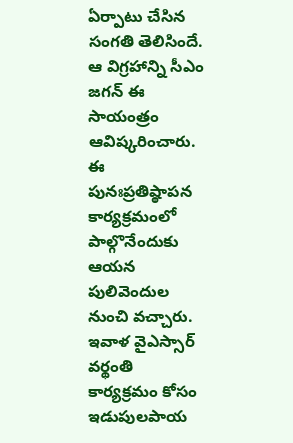ఏర్పాటు చేసిన సంగతి తెలిసిందే. ఆ విగ్రహాన్ని సీఎం జగన్ ఈ సాయంత్రం ఆవిష్కరించారు. ఈ పునఃప్రతిష్ఠాపన కార్యక్రమంలో పాల్గొనేందుకు ఆయన పులివెందుల నుంచి వచ్చారు. ఇవాళ వైఎస్సార్ వర్థంతి కార్యక్రమం కోసం ఇడుపులపాయ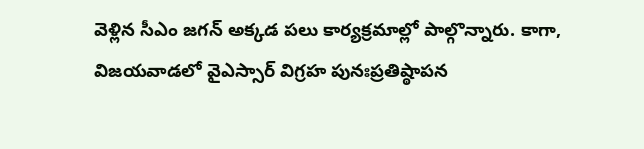వెళ్లిన సీఎం జగన్ అక్కడ పలు కార్యక్రమాల్లో పాల్గొన్నారు. కాగా, విజయవాడలో వైఎస్సార్ విగ్రహ పునఃప్రతిష్ఠాపన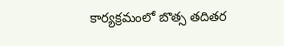కార్యక్రమంలో బొత్స తదితర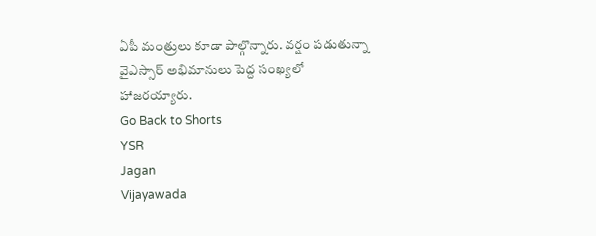ఏపీ మంత్రులు కూడా పాల్గొన్నారు. వర్షం పడుతున్నా వైఎస్సార్ అభిమానులు పెద్ద సంఖ్యలో హాజరయ్యారు.
Go Back to Shorts
YSR
Jagan
Vijayawada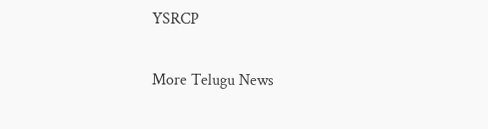YSRCP

More Telugu News